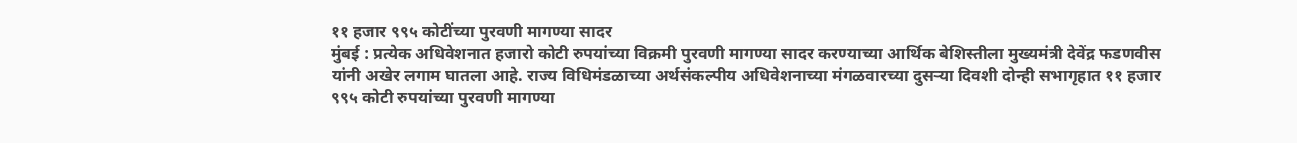११ हजार ९९५ कोटींच्या पुरवणी मागण्या सादर
मुंबई : प्रत्येक अधिवेशनात हजारो कोटी रुपयांच्या विक्रमी पुरवणी मागण्या सादर करण्याच्या आर्थिक बेशिस्तीला मुख्यमंत्री देवेंद्र फडणवीस यांनी अखेर लगाम घातला आहे. राज्य विधिमंडळाच्या अर्थसंकल्पीय अधिवेशनाच्या मंगळवारच्या दुसऱ्या दिवशी दोन्ही सभागृहात ११ हजार ९९५ कोटी रुपयांच्या पुरवणी मागण्या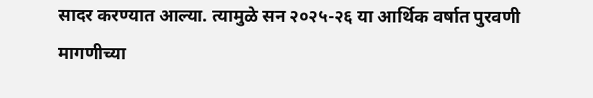सादर करण्यात आल्या. त्यामुळे सन २०२५-२६ या आर्थिक वर्षात पुरवणी मागणीच्या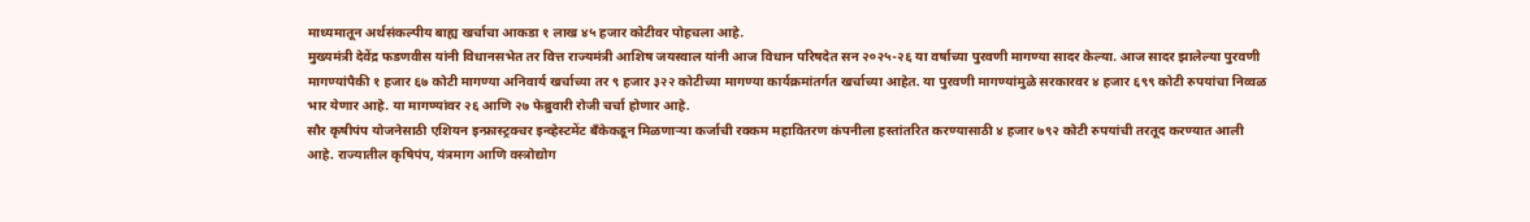माध्यमातून अर्थसंकल्पीय बाह्य खर्चाचा आकडा १ लाख ४५ हजार कोटीवर पोहचला आहे.
मुख्यमंत्री देवेंद्र फडणवीस यांनी विधानसभेत तर वित्त राज्यमंत्री आशिष जयस्वाल यांनी आज विधान परिषदेत सन २०२५-२६ या वर्षाच्या पुरवणी मागण्या सादर केल्या. आज सादर झालेल्या पुरवणी मागण्यांपैकी १ हजार ६७ कोटी मागण्या अनिवार्य खर्चाच्या तर ९ हजार ३२२ कोटीच्या मागण्या कार्यक्रमांतर्गत खर्चाच्या आहेत. या पुरवणी मागण्यांमुळे सरकारवर ४ हजार ६९९ कोटी रुपयांचा निव्वळ भार येणार आहे. या मागण्यांवर २६ आणि २७ फेब्रुवारी रोजी चर्चा होणार आहे.
सौर कृषीपंप योजनेसाठी एशियन इन्फ्रास्ट्रक्चर इन्व्हेस्टमेंट बँकेकडून मिळणाऱ्या कर्जाची रक्कम महावितरण कंपनीला हस्तांतरित करण्यासाठी ४ हजार ७९२ कोटी रुपयांची तरतूद करण्यात आली आहे. राज्यातील कृषिपंप, यंत्रमाग आणि वस्त्रोद्योग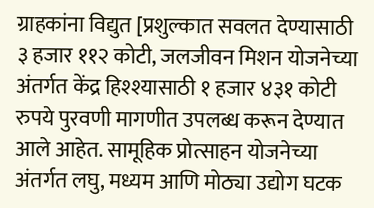ग्राहकांना विद्युत [प्रशुल्कात सवलत देण्यासाठी ३ हजार ११२ कोटी, जलजीवन मिशन योजनेच्या अंतर्गत केंद्र हिश्श्यासाठी १ हजार ४३१ कोटी रुपये पुरवणी मागणीत उपलब्ध करून देण्यात आले आहेत. सामूहिक प्रोत्साहन योजनेच्या अंतर्गत लघु, मध्यम आणि मोठ्या उद्योग घटक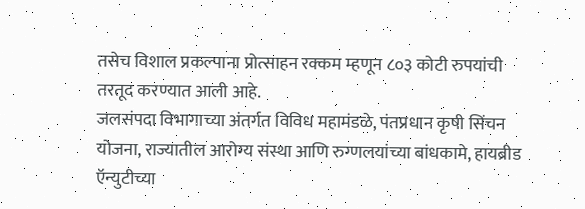तसेच विशाल प्रकल्पाना प्रोत्साहन रक्कम म्हणून ८०३ कोटी रुपयांची तरतूद करण्यात आली आहे.
जलसंपदा विभागाच्या अंतर्गत विविध महामंडळे, पंतप्रधान कृषी सिंचन योजना, राज्यातील आरोग्य संस्था आणि रुग्णलयांच्या बांधकामे, हायब्रीड ऍन्युटीच्या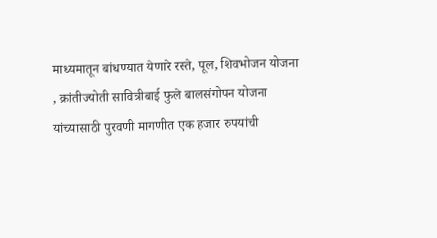माध्यमातून बांधण्यात येणारे रस्ते, पूल, शिवभोजन योजना , क्रांतीज्योती सावित्रीबाई फुले बालसंगोपन योजना यांच्यासाठी पुरवणी मागणीत एक हजार रुपयांची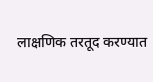लाक्षणिक तरतूद करण्यात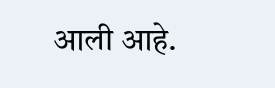आली आहे.